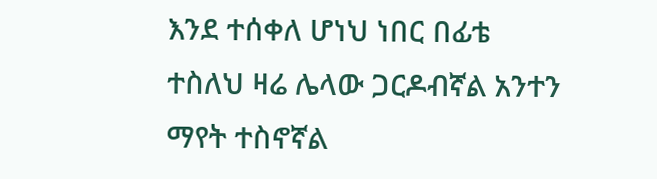እንደ ተሰቀለ ሆነህ ነበር በፊቴ ተስለህ ዛሬ ሌላው ጋርዶብኛል አንተን ማየት ተስኖኛል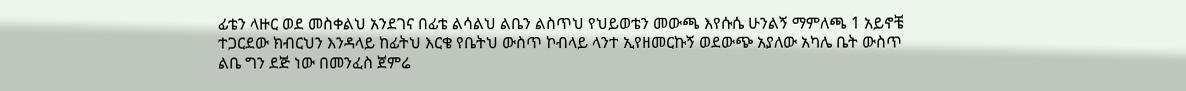ፊቴን ላዙር ወደ መስቀልህ አንደገና በፊቴ ልሳልህ ልቤን ልስጥህ የህይወቴን መውጫ እየሱሴ ሁንልኝ ማምለጫ 1 አይኖቼ ተጋርደው ክብርህን እንዳላይ ከፊትህ እርቄ የቤትህ ውስጥ ኮብላይ ላንተ ኢየዘመርኩኝ ወደውጭ አያለው አካሌ ቤት ውስጥ ልቤ ግን ደጅ ነው በመንፈስ ጀምሬ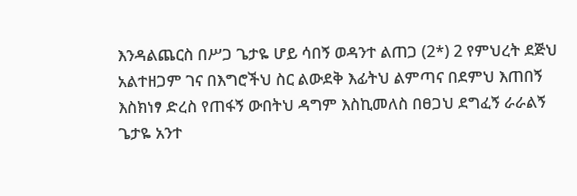እንዳልጨርስ በሥጋ ጌታዬ ሆይ ሳበኝ ወዳንተ ልጠጋ (2*) 2 የምህረት ደጅህ አልተዘጋም ገና በእግሮችህ ስር ልውደቅ እፊትህ ልምጣና በደምህ እጠበኝ እስክነፃ ድረስ የጠፋኝ ውበትህ ዳግም እስኪመለስ በፀጋህ ደግፈኝ ራራልኝ ጌታዬ አንተ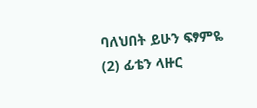ባለህበት ይሁን ፍፃምዬ (2) ፊቴን ላዙር